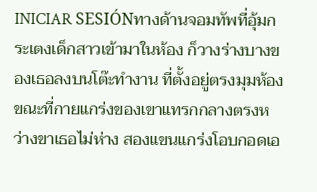INICIAR SESIÓNทางด้านจอมทัพที่อุ้มกระเตงเด็กสาวเข้ามาในห้อง ก็วางร่างบางของเธอลงบนโต๊ะทำงาน ที่ตั้งอยู่ตรงมุมห้อง ขณะที่กายแกร่งของเขาแทรกกลางตรงหว่างขาเธอไม่ห่าง สองแขนแกร่งโอบกอดเอ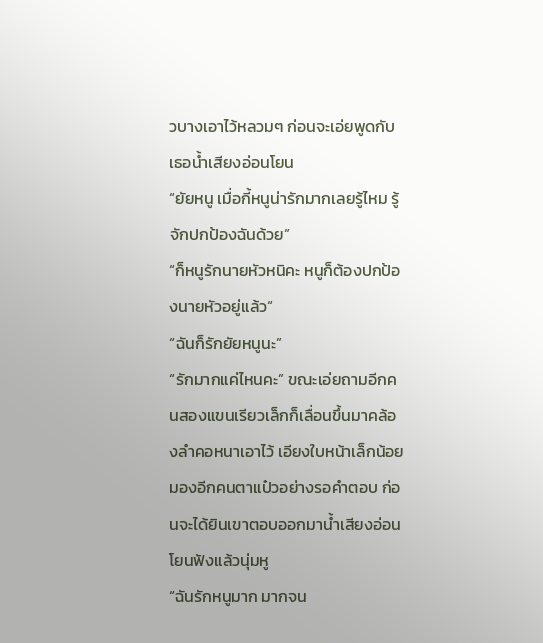วบางเอาไว้หลวมๆ ก่อนจะเอ่ยพูดกับเธอน้ำเสียงอ่อนโยน
“ยัยหนู เมื่อกี้หนูน่ารักมากเลยรู้ไหม รู้จักปกป้องฉันด้วย”
“ก็หนูรักนายหัวหนิคะ หนูก็ต้องปกป้องนายหัวอยู่แล้ว“
“ฉันก็รักยัยหนูนะ”
“รักมากแค่ไหนคะ” ขณะเอ่ยถามอีกคนสองแขนเรียวเล็กก็เลื่อนขึ้นมาคล้องลำคอหนาเอาไว้ เอียงใบหน้าเล็กน้อย มองอีกคนตาแป๋วอย่างรอคำตอบ ก่อนจะได้ยินเขาตอบออกมาน้ำเสียงอ่อนโยนฟังแล้วนุ่มหู
“ฉันรักหนูมาก มากจน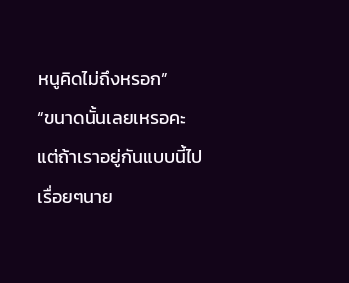หนูคิดไม่ถึงหรอก”
“ขนาดนั้นเลยเหรอคะ แต่ถ้าเราอยู่กันแบบนี้ไปเรื่อยๆนาย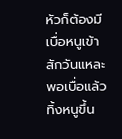หัวก็ต้องมีเบื่อหนูเข้าสักวันแหละ พอเบื่อแล้วทิ้งหนูขึ้น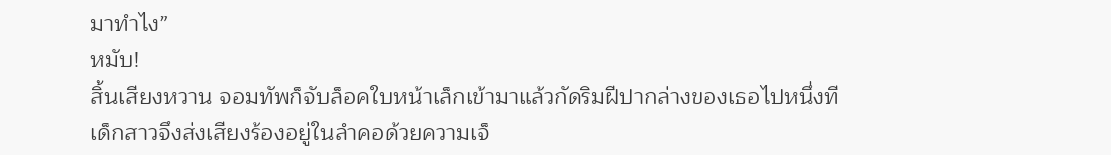มาทำไง”
หมับ!
สิ้นเสียงหวาน จอมทัพก็จับล็อคใบหน้าเล็กเข้ามาแล้วกัดริมฝีปากล่างของเธอไปหนึ่งที เด็กสาวจึงส่งเสียงร้องอยู่ในลำคอด้วยความเจ็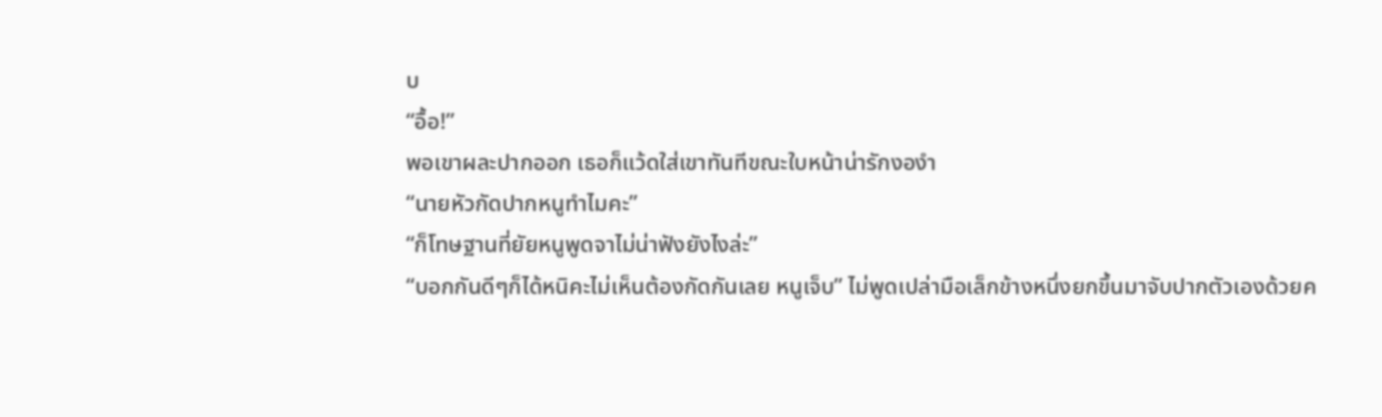บ
“อื้อ!”
พอเขาผละปากออก เธอก็แว้ดใส่เขาทันทีขณะใบหน้าน่ารักงองำ
“นายหัวกัดปากหนูทำไมคะ”
“ก็โทษฐานที่ยัยหนูพูดจาไม่น่าฟังยังไงล่ะ”
“บอกกันดีๆก็ได้หนิคะไม่เห็นต้องกัดกันเลย หนูเจ็บ” ไม่พูดเปล่ามือเล็กข้างหนึ่งยกขึ้นมาจับปากตัวเองด้วยค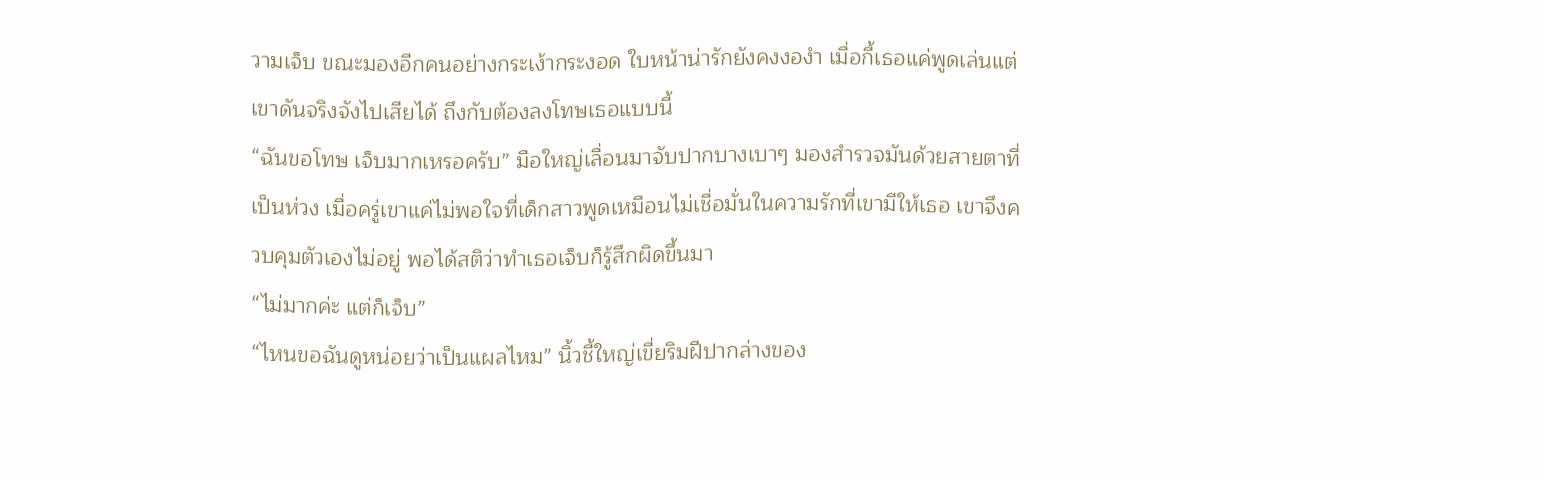วามเจ็บ ขณะมองอีกคนอย่างกระเง้ากระงอด ใบหน้าน่ารักยังคงงองำ เมื่อกี้เธอแค่พูดเล่นแต่เขาดันจริงจังไปเสียได้ ถึงกับต้องลงโทษเธอแบบนี้
“ฉันขอโทษ เจ็บมากเหรอครับ” มือใหญ่เลื่อนมาจับปากบางเบาๆ มองสำรวจมันด้วยสายตาที่เป็นห่วง เมื่อครู่เขาแค่ไม่พอใจที่เด็กสาวพูดเหมือนไม่เชื่อมั่นในความรักที่เขามีให้เธอ เขาจึงควบคุมตัวเองไม่อยู่ พอได้สติว่าทำเธอเจ็บก็รู้สึกผิดขึ้นมา
“ไม่มากค่ะ แต่ก็เจ็บ”
“ไหนขอฉันดูหน่อยว่าเป็นแผลไหม” นิ้วชี้ใหญ่เขี่ยริมฝีปากล่างของ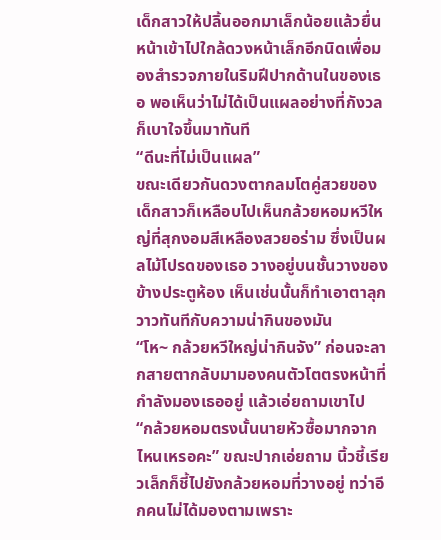เด็กสาวให้ปลิ้นออกมาเล็กน้อยแล้วยื่นหน้าเข้าไปใกล้ดวงหน้าเล็กอีกนิดเพื่อมองสำรวจภายในริมฝีปากด้านในของเธอ พอเห็นว่าไม่ได้เป็นแผลอย่างที่กังวลก็เบาใจขึ้นมาทันที
“ดีนะที่ไม่เป็นแผล”
ขณะเดียวกันดวงตากลมโตคู่สวยของเด็กสาวก็เหลือบไปเห็นกล้วยหอมหวีใหญ่ที่สุกงอมสีเหลืองสวยอร่าม ซึ่งเป็นผลไม้โปรดของเธอ วางอยู่บนชั้นวางของข้างประตูห้อง เห็นเช่นนั้นก็ทำเอาตาลุกวาวทันทีกับความน่ากินของมัน
“โห~ กล้วยหวีใหญ่น่ากินจัง” ก่อนจะลากสายตากลับมามองคนตัวโตตรงหน้าที่กำลังมองเธออยู่ แล้วเอ่ยถามเขาไป
“กล้วยหอมตรงนั้นนายหัวซื้อมากจากไหนเหรอคะ” ขณะปากเอ่ยถาม นิ้วชี้เรียวเล็กก็ชี้ไปยังกล้วยหอมที่วางอยู่ ทว่าอีกคนไม่ได้มองตามเพราะ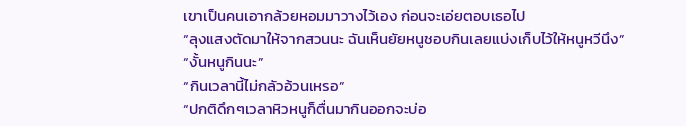เขาเป็นคนเอากล้วยหอมมาวางไว้เอง ก่อนจะเอ่ยตอบเธอไป
“ลุงแสงตัดมาให้จากสวนนะ ฉันเห็นยัยหนูชอบกินเลยแบ่งเก็บไว้ให้หนูหวีนึง”
“งั้นหนูกินนะ”
“กินเวลานี้ไม่กลัวอ้วนเหรอ”
“ปกติดึกๆเวลาหิวหนูก็ตื่นมากินออกจะบ่อ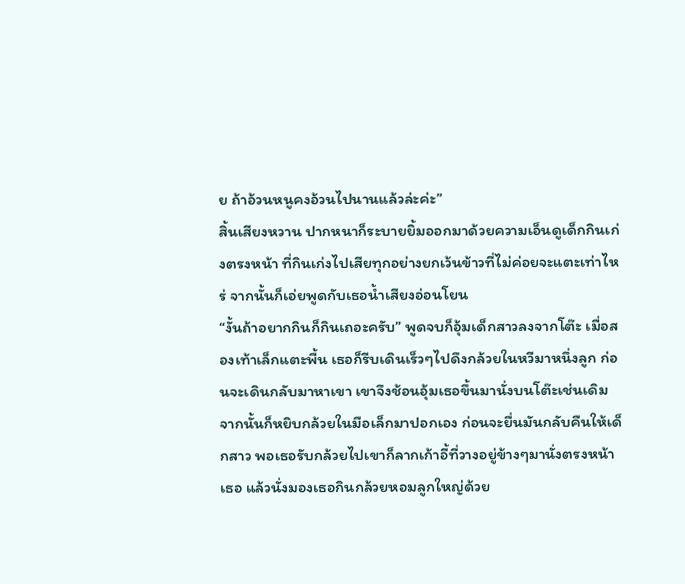ย ถ้าอ้วนหนูคงอ้วนไปนานแล้วล่ะค่ะ”
สิ้นเสียงหวาน ปากหนาก็ระบายยิ้มออกมาด้วยความเอ็นดูเด็กกินเก่งตรงหน้า ที่กินเก่งไปเสียทุกอย่างยกเว้นข้าวที่ไม่ค่อยจะแตะเท่าไหร่ จากนั้นก็เอ่ยพูดกับเธอน้ำเสียงอ่อนโยน
“งั้นถ้าอยากกินก็กินเถอะครับ” พูดจบก็อุ้มเด็กสาวลงจากโต๊ะ เมื่อสองเท้าเล็กแตะพื้น เธอก็รีบเดินเร็วๆไปดึงกล้วยในหวีมาหนึ่งลูก ก่อนจะเดินกลับมาหาเขา เขาจึงช้อนอุ้มเธอขึ้นมานั่งบนโต๊ะเช่นเดิม จากนั้นก็หยิบกล้วยในมือเล็กมาปอกเอง ก่อนจะยื่นมันกลับคืนให้เด็กสาว พอเธอรับกล้วยไปเขาก็ลากเก้าอี้ที่วางอยู่ข้างๆมานั่งตรงหน้าเธอ แล้วนั่งมองเธอกินกล้วยหอมลูกใหญ่ด้วย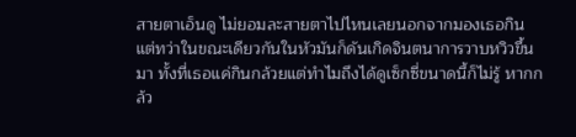สายตาเอ็นดู ไม่ยอมละสายตาไปไหนเลยนอกจากมองเธอกิน
แต่ทว่าในขณะเดียวกันในหัวมันก็ดันเกิดจินตนาการวาบหวิวขึ้นมา ทั้งที่เธอแค่กินกล้วยแต่ทำไมถึงได้ดูเซ็กซี่ขนาดนี้ก็ไม่รู้ หากกล้ว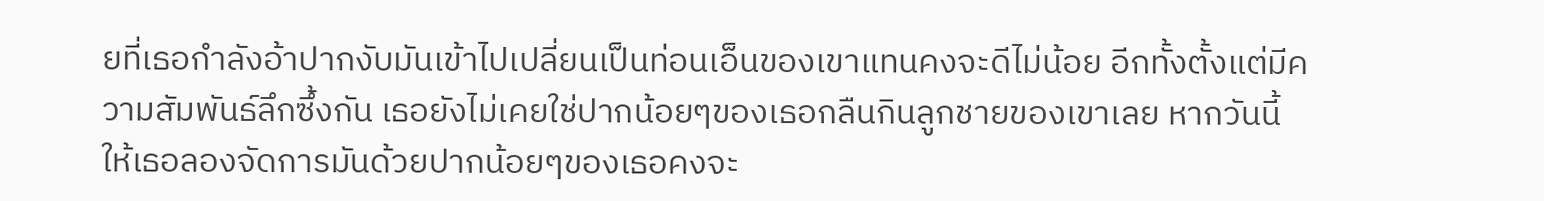ยที่เธอกำลังอ้าปากงับมันเข้าไปเปลี่ยนเป็นท่อนเอ็นของเขาแทนคงจะดีไม่น้อย อีกทั้งตั้งแต่มีความสัมพันธ์ลึกซึ้งกัน เธอยังไม่เคยใช่ปากน้อยๆของเธอกลืนกินลูกชายของเขาเลย หากวันนี้ให้เธอลองจัดการมันด้วยปากน้อยๆของเธอคงจะ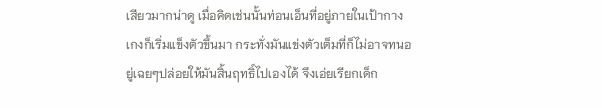เสียวมากน่าดู เมื่อคิดเช่นนั้นท่อนเอ็นที่อยู่ภายในเป้ากางเกงก็เริ่มแข็งตัวขึ้นมา กระทั่งมันแข่งตัวเต็มที่ก็ไม่อาจทนอยู่เฉยๆปล่อยให้มันสิ้นฤทธิ์ไปเองได้ จึงเอ่ยเรียกเด็ก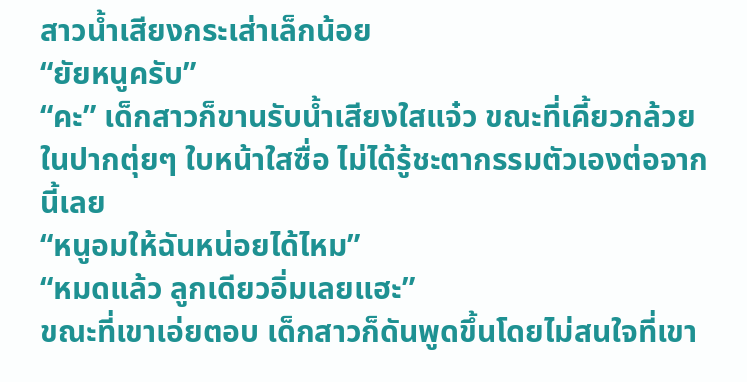สาวน้ำเสียงกระเส่าเล็กน้อย
“ยัยหนูครับ”
“คะ” เด็กสาวก็ขานรับน้ำเสียงใสแจ๋ว ขณะที่เคี้ยวกล้วยในปากตุ่ยๆ ใบหน้าใสซื่อ ไม่ได้รู้ชะตากรรมตัวเองต่อจากนี้เลย
“หนูอมให้ฉันหน่อยได้ไหม”
“หมดแล้ว ลูกเดียวอิ่มเลยแฮะ”
ขณะที่เขาเอ่ยตอบ เด็กสาวก็ดันพูดขึ้นโดยไม่สนใจที่เขา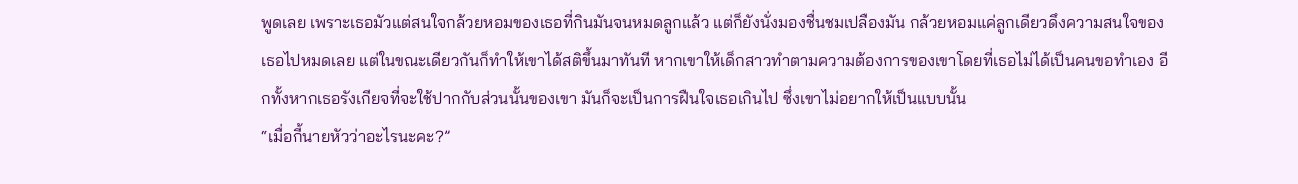พูดเลย เพราะเธอมัวแต่สนใจกล้วยหอมของเธอที่กินมันจนหมดลูกแล้ว แต่ก็ยังนั่งมองชื่นชมเปลืองมัน กล้วยหอมแค่ลูกเดียวดึงความสนใจของเธอไปหมดเลย แต่ในขณะเดียวกันก็ทำให้เขาได้สติขึ้นมาทันที หากเขาให้เด็กสาวทำตามความต้องการของเขาโดยที่เธอไม่ได้เป็นคนขอทำเอง อีกทั้งหากเธอรังเกียจที่จะใช้ปากกับส่วนนั้นของเขา มันก็จะเป็นการฝืนใจเธอเกินไป ซึ่งเขาไม่อยากให้เป็นแบบนั้น
“เมื่อกี้นายหัวว่าอะไรนะคะ?”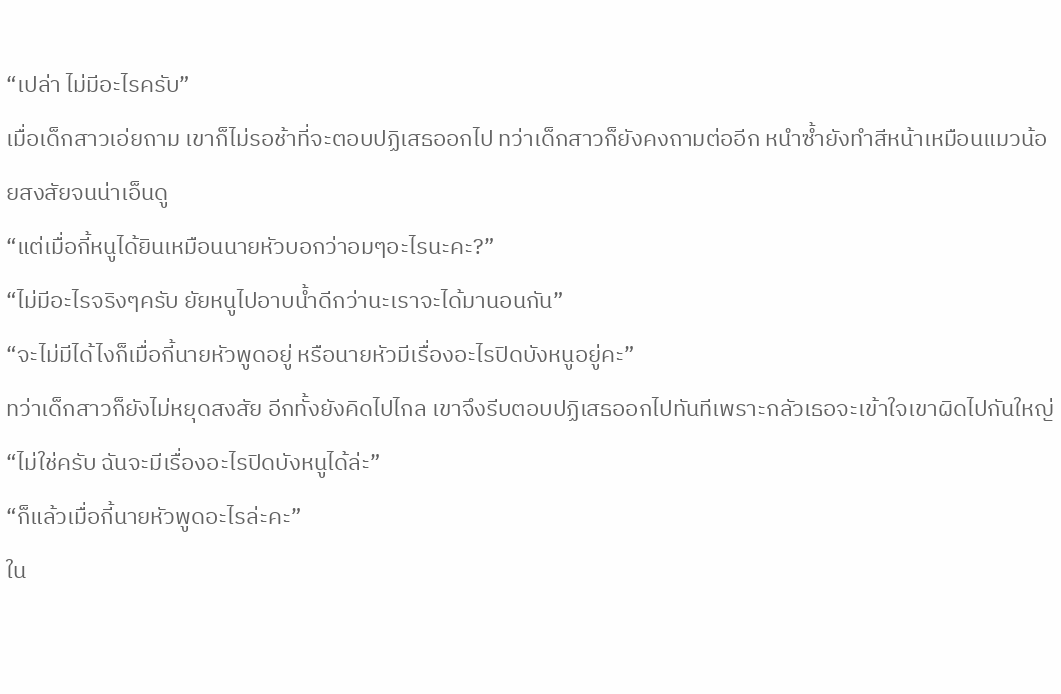“เปล่า ไม่มีอะไรครับ”
เมื่อเด็กสาวเอ่ยถาม เขาก็ไม่รอช้าที่จะตอบปฏิเสธออกไป ทว่าเด็กสาวก็ยังคงถามต่ออีก หนำซ้ำยังทำสีหน้าเหมือนแมวน้อยสงสัยจนน่าเอ็นดู
“แต่เมื่อกี้หนูได้ยินเหมือนนายหัวบอกว่าอมๆอะไรนะคะ?”
“ไม่มีอะไรจริงๆครับ ยัยหนูไปอาบน้ำดีกว่านะเราจะได้มานอนกัน”
“จะไม่มีได้ไงก็เมื่อกี้นายหัวพูดอยู่ หรือนายหัวมีเรื่องอะไรปิดบังหนูอยู่คะ”
ทว่าเด็กสาวก็ยังไม่หยุดสงสัย อีกทั้งยังคิดไปไกล เขาจึงรีบตอบปฏิเสธออกไปทันทีเพราะกลัวเธอจะเข้าใจเขาผิดไปกันใหญ่
“ไม่ใช่ครับ ฉันจะมีเรื่องอะไรปิดบังหนูได้ล่ะ”
“ก็แล้วเมื่อกี้นายหัวพูดอะไรล่ะคะ”
ใน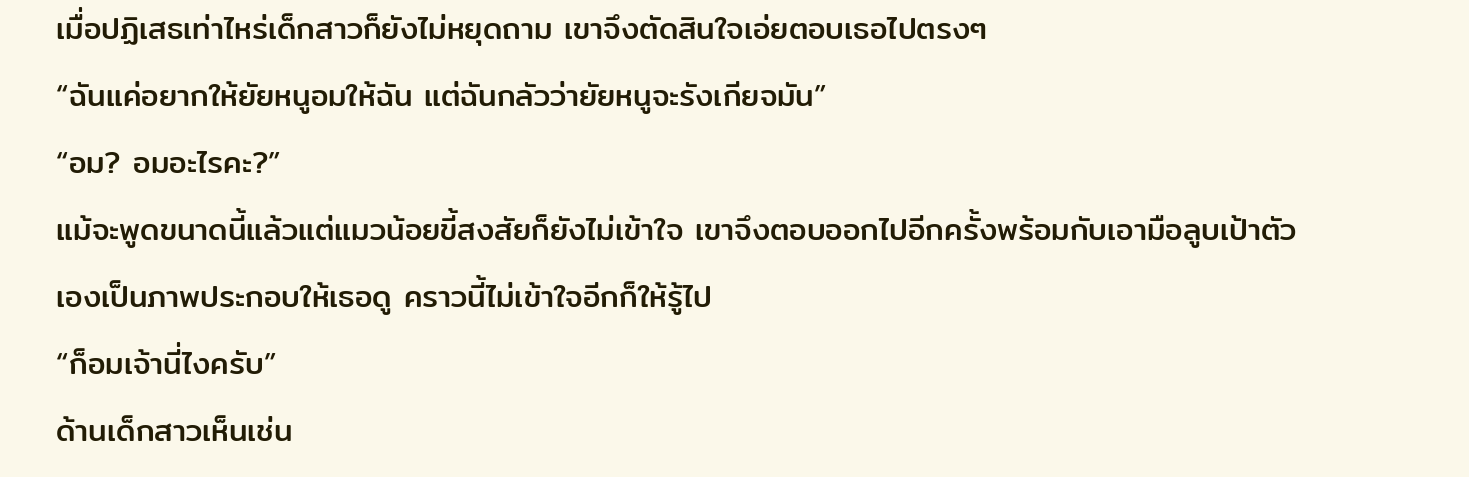เมื่อปฏิเสธเท่าไหร่เด็กสาวก็ยังไม่หยุดถาม เขาจึงตัดสินใจเอ่ยตอบเธอไปตรงๆ
“ฉันแค่อยากให้ยัยหนูอมให้ฉัน แต่ฉันกลัวว่ายัยหนูจะรังเกียจมัน”
“อม? อมอะไรคะ?”
แม้จะพูดขนาดนี้แล้วแต่แมวน้อยขี้สงสัยก็ยังไม่เข้าใจ เขาจึงตอบออกไปอีกครั้งพร้อมกับเอามือลูบเป้าตัวเองเป็นภาพประกอบให้เธอดู คราวนี้ไม่เข้าใจอีกก็ให้รู้ไป
“ก็อมเจ้านี่ไงครับ”
ด้านเด็กสาวเห็นเช่น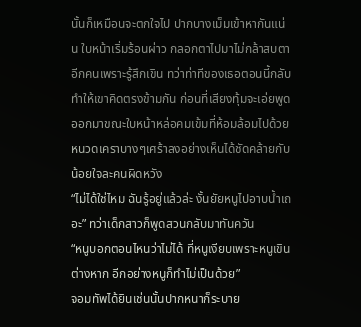นั้นก็เหมือนจะตกใจไป ปากบางเม็มเข้าหากันแน่น ใบหน้าเริ่มร้อนผ่าว กลอกตาไปมาไม่กล้าสบตาอีกคนเพราะรู้สึกเขิน ทว่าท่าทีของเธอตอนนี้กลับทำให้เขาคิดตรงข้ามกัน ก่อนที่เสียงทุ้มจะเอ่ยพูดออกมาขณะใบหน้าหล่อคมเข้มที่ห้อมล้อมไปด้วยหนวดเคราบางๆเศร้าลงอย่างเห็นได้ชัดคล้ายกับน้อยใจละคนผิดหวัง
“ไม่ได้ใช่ไหม ฉันรู้อยู่แล้วล่ะ งั้นยัยหนูไปอาบน้ำเถอะ” ทว่าเด็กสาวก็พูดสวนกลับมาทันควัน
“หนูบอกตอนไหนว่าไม่ได้ ที่หนูเงียบเพราะหนูเขินต่างหาก อีกอย่างหนูก็ทำไม่เป็นด้วย”
จอมทัพได้ยินเช่นนั้นปากหนาก็ระบาย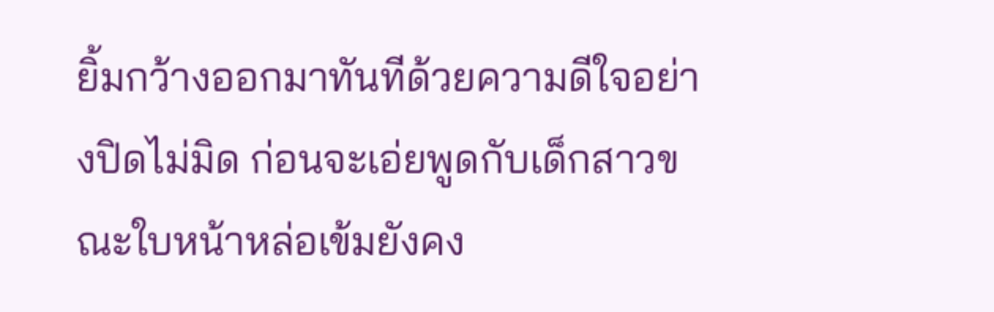ยิ้มกว้างออกมาทันทีด้วยความดีใจอย่างปิดไม่มิด ก่อนจะเอ่ยพูดกับเด็กสาวขณะใบหน้าหล่อเข้มยังคง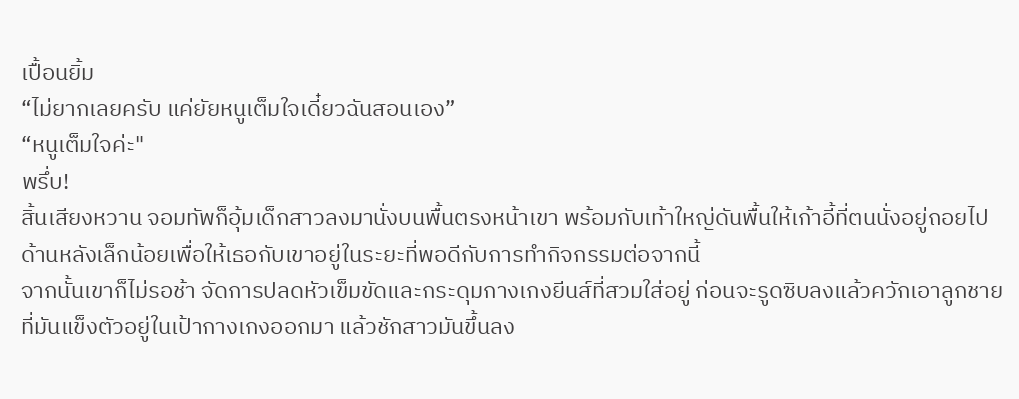เปื้อนยิ้ม
“ไม่ยากเลยครับ แค่ยัยหนูเต็มใจเดี๋ยวฉันสอนเอง”
“หนูเต็มใจค่ะ"
พรึ่บ!
สิ้นเสียงหวาน จอมทัพก็อุ้มเด็กสาวลงมานั่งบนพื้นตรงหน้าเขา พร้อมกับเท้าใหญ่ดันพื้นให้เก้าอี้ที่ตนนั่งอยู่ถอยไปด้านหลังเล็กน้อยเพื่อให้เธอกับเขาอยู่ในระยะที่พอดีกับการทำกิจกรรมต่อจากนี้
จากนั้นเขาก็ไม่รอช้า จัดการปลดหัวเข็มขัดและกระดุมกางเกงยีนส์ที่สวมใส่อยู่ ก่อนจะรูดซิบลงแล้วควักเอาลูกชายที่มันแข็งตัวอยู่ในเป้ากางเกงออกมา แล้วชักสาวมันขึ้นลง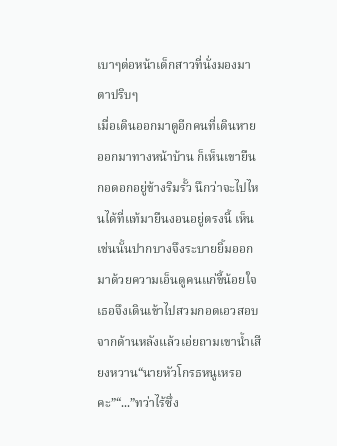เบาๆต่อหน้าเด็กสาวที่นั่งมองมาตาปริบๆ
เมื่อเดินออกมาดูอีกคนที่เดินหายออกมาทางหน้าบ้าน ก็เห็นเขายืนกอดอกอยู่ข้างริมรั้ว นึกว่าจะไปไหนได้ที่แท้มายืนงอนอยู่ตรงนี้ เห็นเช่นนั้นปากบางจึงระบายยิ้มออกมาด้วยความเอ็นดูคนแก่ขี้น้อยใจ เธอจึงเดินเข้าไปสวมกอดเอวสอบจากด้านหลังแล้วเอ่ยถามเขาน้ำเสียงหวาน“นายหัวโกรธหนูเหรอคะ”“...”ทว่าไร้ซึ่ง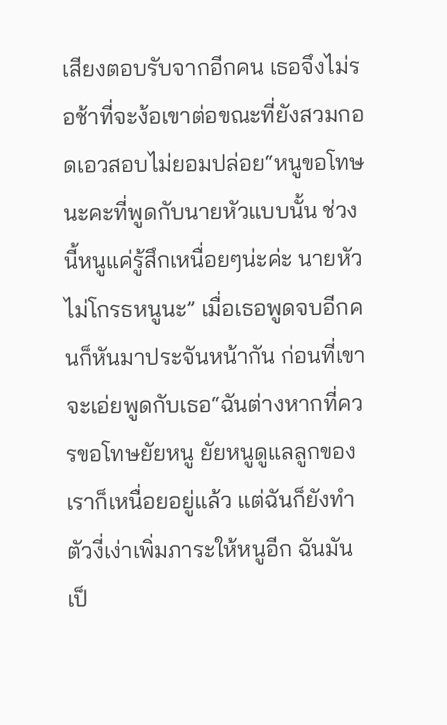เสียงตอบรับจากอีกคน เธอจึงไม่รอช้าที่จะง้อเขาต่อขณะที่ยังสวมกอดเอวสอบไม่ยอมปล่อย“หนูขอโทษนะคะที่พูดกับนายหัวแบบนั้น ช่วงนี้หนูแค่รู้สึกเหนื่อยๆน่ะค่ะ นายหัวไม่โกรธหนูนะ” เมื่อเธอพูดจบอีกคนก็หันมาประจันหน้ากัน ก่อนที่เขาจะเอ่ยพูดกับเธอ“ฉันต่างหากที่ควรขอโทษยัยหนู ยัยหนูดูแลลูกของเราก็เหนื่อยอยู่แล้ว แต่ฉันก็ยังทำตัวงี่เง่าเพิ่มภาระให้หนูอีก ฉันมันเป็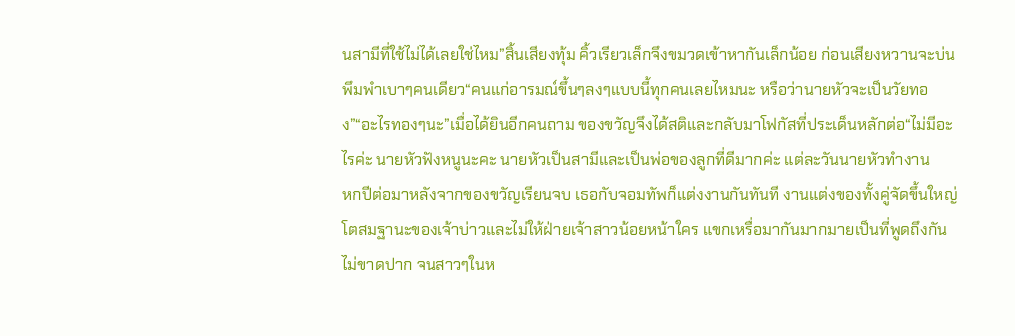นสามีที่ใช้ไม่ได้เลยใช่ไหม”สิ้นเสียงทุ้ม คิ้วเรียวเล็กจึงขมวดเข้าหากันเล็กน้อย ก่อนเสียงหวานจะบ่นพึมพำเบาๆคนเดียว“คนแก่อารมณ์ขึ้นๆลงๆแบบนี้ทุกคนเลยไหมนะ หรือว่านายหัวจะเป็นวัยทอง”“อะไรทองๆนะ”เมื่อได้ยินอีกคนถาม ของขวัญจึงได้สติและกลับมาโฟกัสที่ประเด็นหลักต่อ“ไม่มีอะไรค่ะ นายหัวฟังหนูนะคะ นายหัวเป็นสามีและเป็นพ่อของลูกที่ดีมากค่ะ แต่ละวันนายหัวทำงาน
หกปีต่อมาหลังจากของขวัญเรียนจบ เธอกับจอมทัพก็แต่งงานกันทันที งานแต่งของทั้งคู่จัดขึ้นใหญ่โตสมฐานะของเจ้าบ่าวและไม่ให้ฝ่ายเจ้าสาวน้อยหน้าใคร แขกเหรื่อมากันมากมายเป็นที่พูดถึงกันไม่ขาดปาก จนสาวๆในห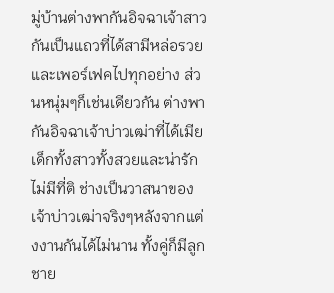มู่บ้านต่างพากันอิจฉาเจ้าสาวกันเป็นแถวที่ได้สามีหล่อรวยและเพอร์เฟคไปทุกอย่าง ส่วนหนุ่มๆก็เช่นเดียวกัน ต่างพากันอิจฉาเจ้าบ่าวเฒ่าที่ได้เมียเด็กทั้งสาวทั้งสวยและน่ารักไม่มีที่ติ ช่างเป็นวาสนาของเจ้าบ่าวเฒ่าจริงๆหลังจากแต่งงานกันได้ไม่นาน ทั้งคู่ก็มีลูกชาย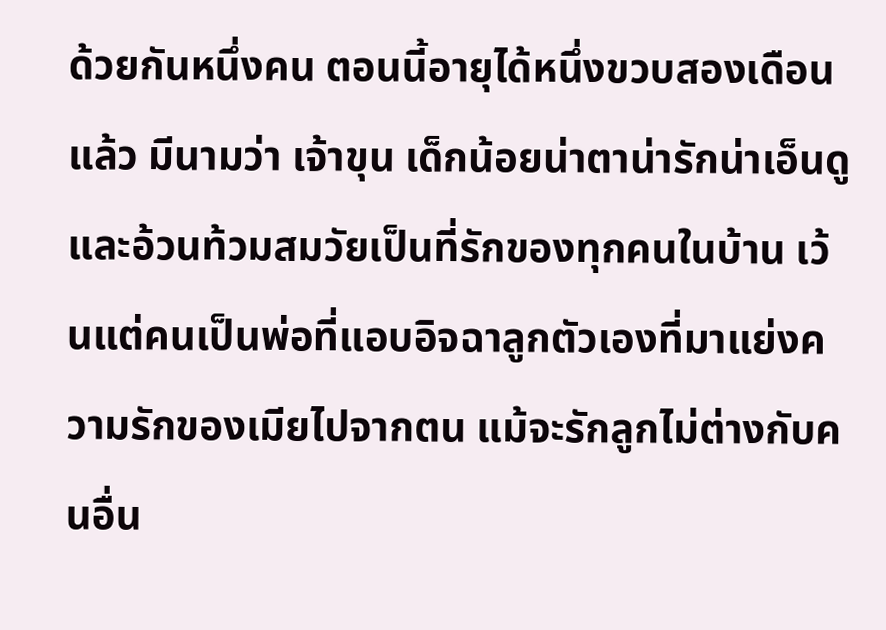ด้วยกันหนึ่งคน ตอนนี้อายุได้หนึ่งขวบสองเดือนแล้ว มีนามว่า เจ้าขุน เด็กน้อยน่าตาน่ารักน่าเอ็นดูและอ้วนท้วมสมวัยเป็นที่รักของทุกคนในบ้าน เว้นแต่คนเป็นพ่อที่แอบอิจฉาลูกตัวเองที่มาแย่งความรักของเมียไปจากตน แม้จะรักลูกไม่ต่างกับคนอื่น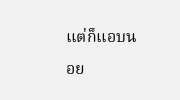แต่ก็แอบนอย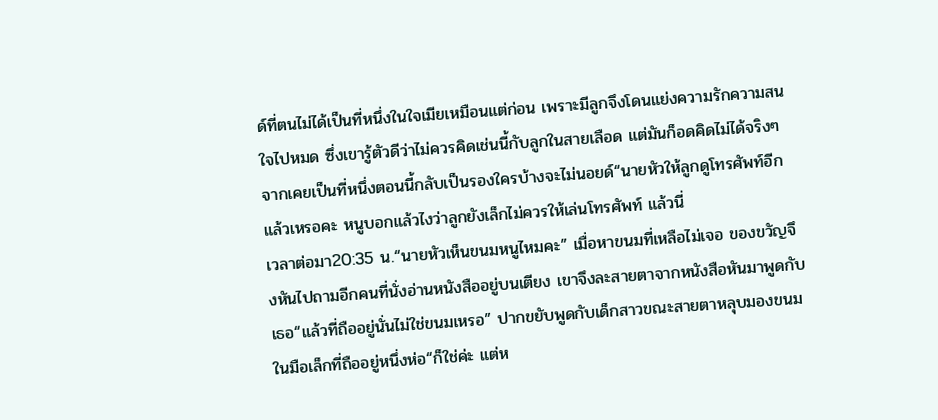ด์ที่ตนไม่ได้เป็นที่หนึ่งในใจเมียเหมือนแต่ก่อน เพราะมีลูกจึงโดนแย่งความรักความสนใจไปหมด ซึ่งเขารู้ตัวดีว่าไม่ควรคิดเช่นนี้กับลูกในสายเลือด แต่มันก็อดคิดไม่ได้จริงๆ จากเคยเป็นที่หนึ่งตอนนี้กลับเป็นรองใครบ้างจะไม่นอยด์“นายหัวให้ลูกดูโทรศัพท์อีกแล้วเหรอคะ หนูบอกแล้วไงว่าลูกยังเล็กไม่ควรให้เล่นโทรศัพท์ แล้วนี่
เวลาต่อมา20:35 น.“นายหัวเห็นขนมหนูไหมคะ” เมื่อหาขนมที่เหลือไม่เจอ ของขวัญจึงหันไปถามอีกคนที่นั่งอ่านหนังสืออยู่บนเตียง เขาจึงละสายตาจากหนังสือหันมาพูดกับเธอ“แล้วที่ถืออยู่นั่นไม่ใช่ขนมเหรอ” ปากขยับพูดกับเด็กสาวขณะสายตาหลุบมองขนมในมือเล็กที่ถืออยู่หนึ่งห่อ“ก็ใช่ค่ะ แต่ห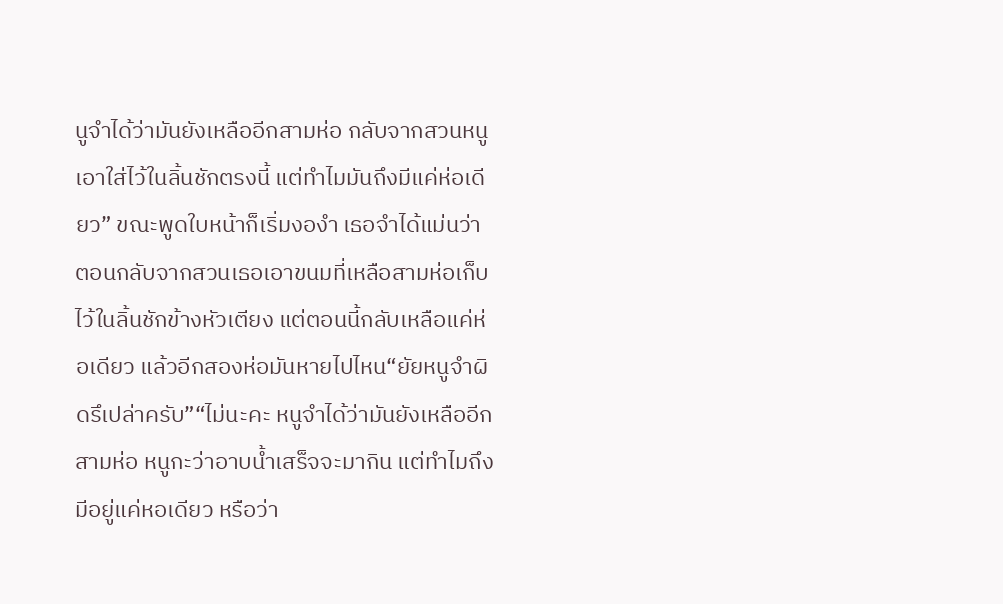นูจำได้ว่ามันยังเหลืออีกสามห่อ กลับจากสวนหนูเอาใส่ไว้ในลิ้นชักตรงนี้ แต่ทำไมมันถึงมีแค่ห่อเดียว” ขณะพูดใบหน้าก็เริ่มงองำ เธอจำได้แม่นว่าตอนกลับจากสวนเธอเอาขนมที่เหลือสามห่อเก็บไว้ในลิ้นชักข้างหัวเตียง แต่ตอนนี้กลับเหลือแค่ห่อเดียว แล้วอีกสองห่อมันหายไปไหน“ยัยหนูจำผิดรึเปล่าครับ”“ไม่นะคะ หนูจำได้ว่ามันยังเหลืออีกสามห่อ หนูกะว่าอาบน้ำเสร็จจะมากิน แต่ทำไมถึงมีอยู่แค่หอเดียว หรือว่า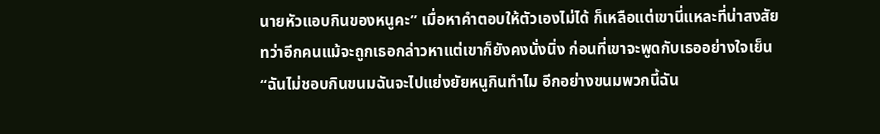นายหัวแอบกินของหนูคะ” เมื่อหาคำตอบให้ตัวเองไม่ได้ ก็เหลือแต่เขานี่แหละที่น่าสงสัย ทว่าอีกคนแม้จะถูกเธอกล่าวหาแต่เขาก็ยังคงนั่งนิ่ง ก่อนที่เขาจะพูดกับเธออย่างใจเย็น“ฉันไม่ชอบกินขนมฉันจะไปแย่งยัยหนูกินทำไม อีกอย่างขนมพวกนี้ฉัน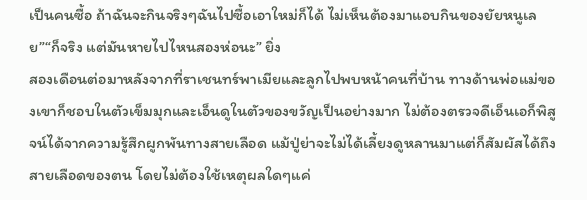เป็นคนซื้อ ถ้าฉันจะกินจริงๆฉันไปซื้อเอาใหม่ก็ได้ ไม่เห็นต้องมาแอบกินของยัยหนูเลย”“ก็จริง แต่มันหายไปไหนสองห่อนะ” ยิ่ง
สองเดือนต่อมาหลังจากที่ราเชนทร์พาเมียและลูกไปพบหน้าคนที่บ้าน ทางด้านพ่อแม่ของเขาก็ชอบในตัวเข็มมุกและเอ็นดูในตัวของขวัญเป็นอย่างมาก ไม่ต้องตรวจดีเอ็นเอก็พิสูจน์ได้จากความรู้สึกผูกพันทางสายเลือด แม้ปู่ย่าจะไม่ได้เลี้ยงดูหลานมาแต่ก็สัมผัสได้ถึงสายเลือดของตน โดยไม่ต้องใช้เหตุผลใดๆแค่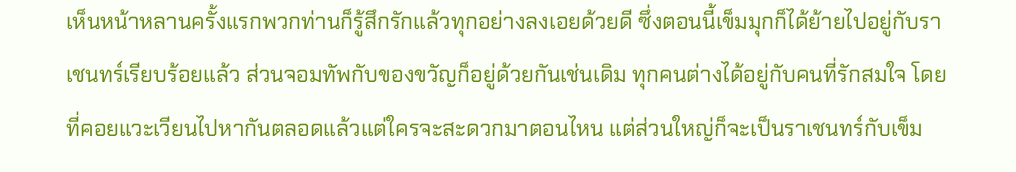เห็นหน้าหลานครั้งแรกพวกท่านก็รู้สึกรักแล้วทุกอย่างลงเอยด้วยดี ซึ่งตอนนี้เข็มมุกก็ได้ย้ายไปอยู่กับราเชนทร์เรียบร้อยแล้ว ส่วนจอมทัพกับของขวัญก็อยู่ด้วยกันเช่นเดิม ทุกคนต่างได้อยู่กับคนที่รักสมใจ โดยที่คอยแวะเวียนไปหากันตลอดแล้วแต่ใครจะสะดวกมาตอนไหน แต่ส่วนใหญ่ก็จะเป็นราเชนทร์กับเข็ม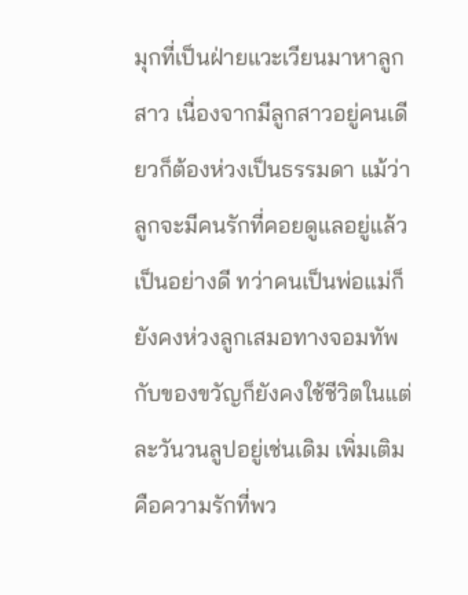มุกที่เป็นฝ่ายแวะเวียนมาหาลูกสาว เนื่องจากมีลูกสาวอยู่คนเดียวก็ต้องห่วงเป็นธรรมดา แม้ว่าลูกจะมีคนรักที่คอยดูแลอยู่แล้วเป็นอย่างดี ทว่าคนเป็นพ่อแม่ก็ยังคงห่วงลูกเสมอทางจอมทัพกับของขวัญก็ยังคงใช้ชีวิตในแต่ละวันวนลูปอยู่เช่นเดิม เพิ่มเติมคือความรักที่พว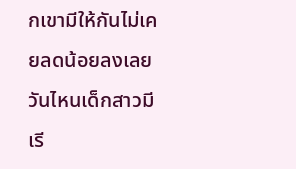กเขามีให้กันไม่เคยลดน้อยลงเลย วันไหนเด็กสาวมีเรี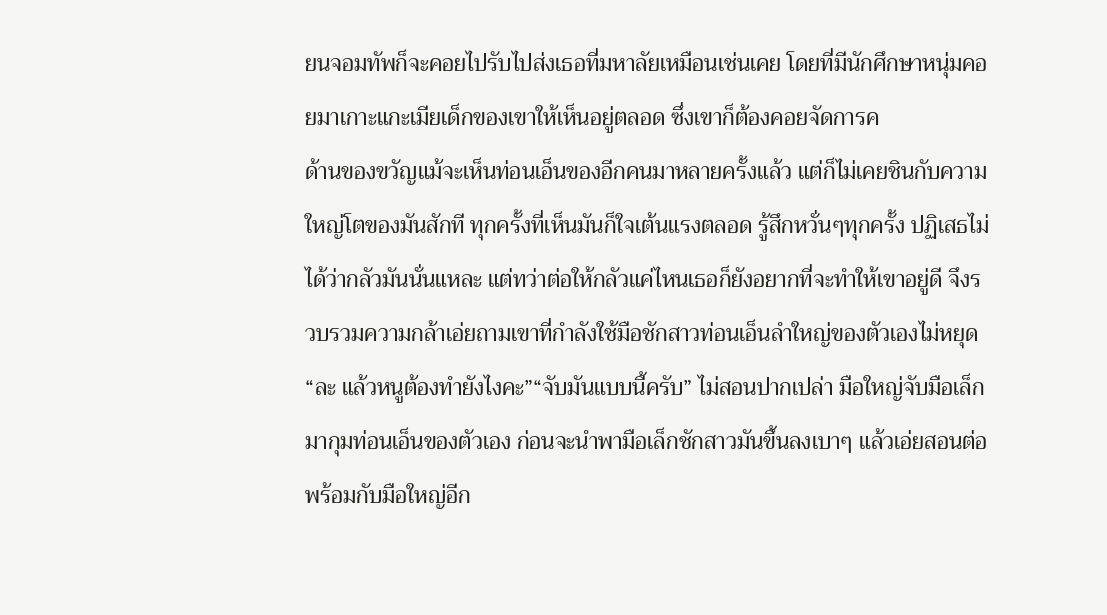ยนจอมทัพก็จะคอยไปรับไปส่งเธอที่มหาลัยเหมือนเช่นเคย โดยที่มีนักศึกษาหนุ่มคอยมาเกาะแกะเมียเด็กของเขาให้เห็นอยู่ตลอด ซึ่งเขาก็ต้องคอยจัดการค
ด้านของขวัญแม้จะเห็นท่อนเอ็นของอีกคนมาหลายครั้งแล้ว แต่ก็ไม่เคยชินกับความใหญ่โตของมันสักที ทุกครั้งที่เห็นมันก็ใจเต้นแรงตลอด รู้สึกหวั่นๆทุกครั้ง ปฏิเสธไม่ได้ว่ากลัวมันนั่นแหละ แต่ทว่าต่อให้กลัวแค่ไหนเธอก็ยังอยากที่จะทำให้เขาอยู่ดี จึงรวบรวมความกล้าเอ่ยถามเขาที่กำลังใช้มือชักสาวท่อนเอ็นลำใหญ่ของตัวเองไม่หยุด“ละ แล้วหนูต้องทำยังไงคะ”“จับมันแบบนี้ครับ” ไม่สอนปากเปล่า มือใหญ่จับมือเล็กมากุมท่อนเอ็นของตัวเอง ก่อนจะนำพามือเล็กชักสาวมันขึ้นลงเบาๆ แล้วเอ่ยสอนต่อพร้อมกับมือใหญ่อีก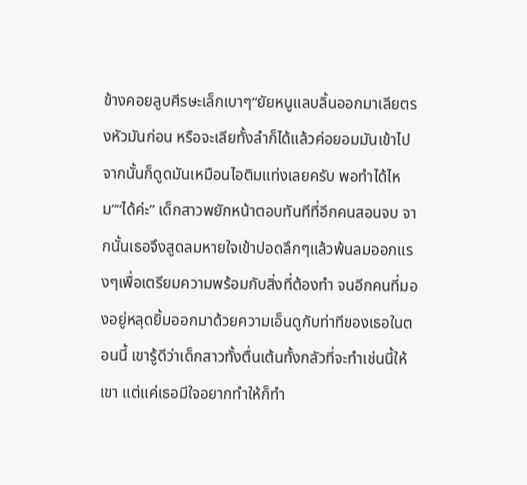ข้างคอยลูบศีรษะเล็กเบาๆ“ยัยหนูแลบลิ้นออกมาเลียตรงหัวมันก่อน หรือจะเลียทั้งลำก็ได้แล้วค่อยอมมันเข้าไป จากนั้นก็ดูดมันเหมือนไอติมแท่งเลยครับ พอทำได้ไหม”“ได้ค่ะ” เด็กสาวพยักหน้าตอบทันทีที่อีกคนสอนจบ จากนั้นเธอจึงสูดลมหายใจเข้าปอดลึกๆแล้วพ้นลมออกแรงๆเพื่อเตรียมความพร้อมกับสิ่งที่ต้องทำ จนอีกคนที่มองอยู่หลุดยิ้มออกมาด้วยความเอ็นดูกับท่าทีของเธอในตอนนี้ เขารู้ดีว่าเด็กสาวทั้งตื่นเต้นทั้งกลัวที่จะทำเช่นนี้ให้เขา แต่แค่เธอมีใจอยากทำให้ก็ทำ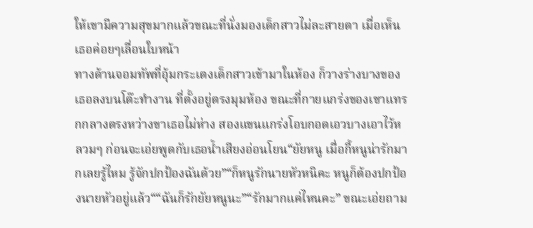ให้เขามีความสุขมากแล้วขณะที่นั่งมองเด็กสาวไม่ละสายตา เมื่อเห็นเธอค่อยๆเลื่อนใบหน้า
ทางด้านจอมทัพที่อุ้มกระเตงเด็กสาวเข้ามาในห้อง ก็วางร่างบางของเธอลงบนโต๊ะทำงาน ที่ตั้งอยู่ตรงมุมห้อง ขณะที่กายแกร่งของเขาแทรกกลางตรงหว่างขาเธอไม่ห่าง สองแขนแกร่งโอบกอดเอวบางเอาไว้หลวมๆ ก่อนจะเอ่ยพูดกับเธอน้ำเสียงอ่อนโยน“ยัยหนู เมื่อกี้หนูน่ารักมากเลยรู้ไหม รู้จักปกป้องฉันด้วย”“ก็หนูรักนายหัวหนิคะ หนูก็ต้องปกป้องนายหัวอยู่แล้ว““ฉันก็รักยัยหนูนะ”“รักมากแค่ไหนคะ” ขณะเอ่ยถาม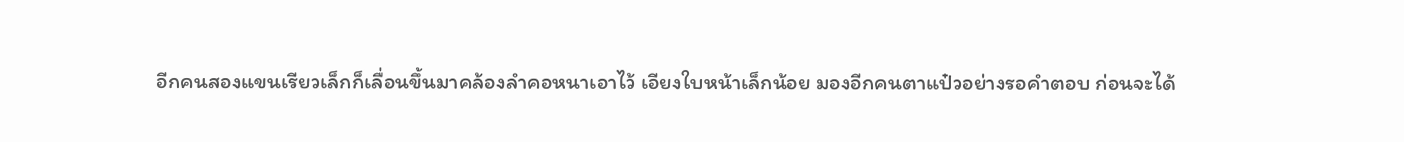อีกคนสองแขนเรียวเล็กก็เลื่อนขึ้นมาคล้องลำคอหนาเอาไว้ เอียงใบหน้าเล็กน้อย มองอีกคนตาแป๋วอย่างรอคำตอบ ก่อนจะได้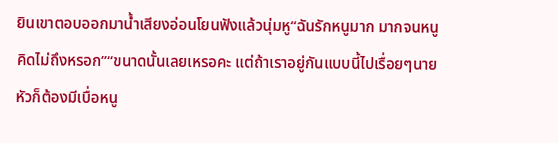ยินเขาตอบออกมาน้ำเสียงอ่อนโยนฟังแล้วนุ่มหู“ฉันรักหนูมาก มากจนหนูคิดไม่ถึงหรอก”“ขนาดนั้นเลยเหรอคะ แต่ถ้าเราอยู่กันแบบนี้ไปเรื่อยๆนายหัวก็ต้องมีเบื่อหนู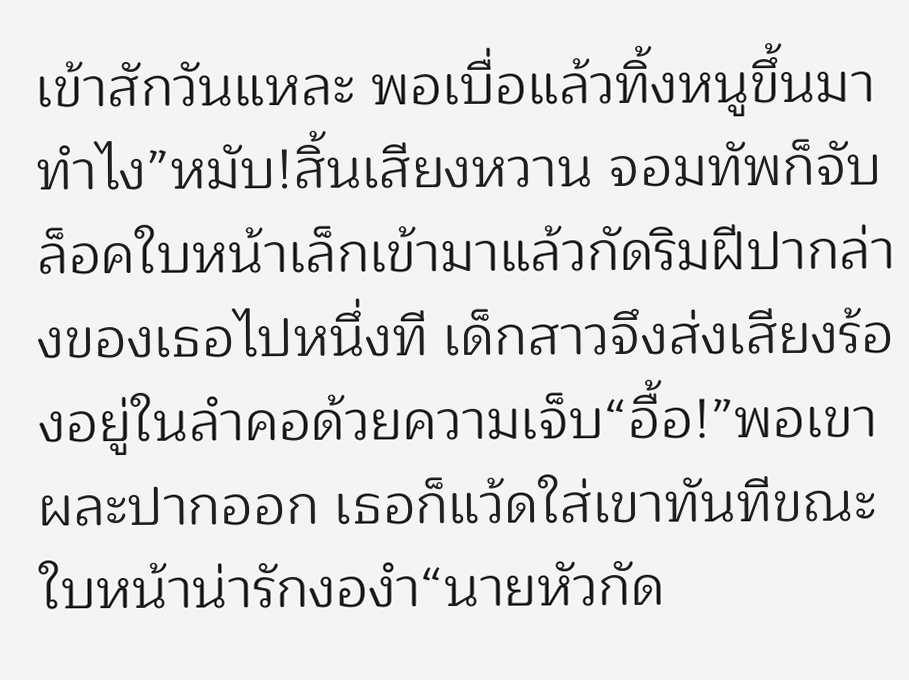เข้าสักวันแหละ พอเบื่อแล้วทิ้งหนูขึ้นมาทำไง”หมับ!สิ้นเสียงหวาน จอมทัพก็จับล็อคใบหน้าเล็กเข้ามาแล้วกัดริมฝีปากล่างของเธอไปหนึ่งที เด็กสาวจึงส่งเสียงร้องอยู่ในลำคอด้วยความเจ็บ“อื้อ!”พอเขาผละปากออก เธอก็แว้ดใส่เขาทันทีขณะใบหน้าน่ารักงองำ“นายหัวกัด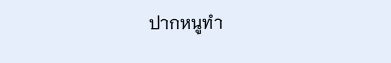ปากหนูทำ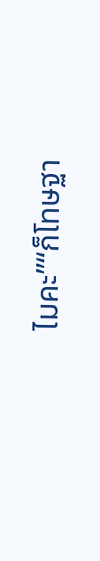ไมคะ”“ก็โทษฐา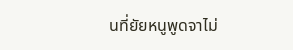นที่ยัยหนูพูดจาไม่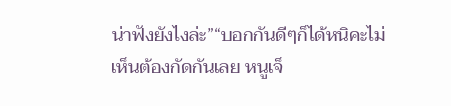น่าฟังยังไงล่ะ”“บอกกันดีๆก็ได้หนิคะไม่เห็นต้องกัดกันเลย หนูเจ็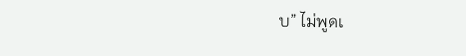บ” ไม่พูดเ